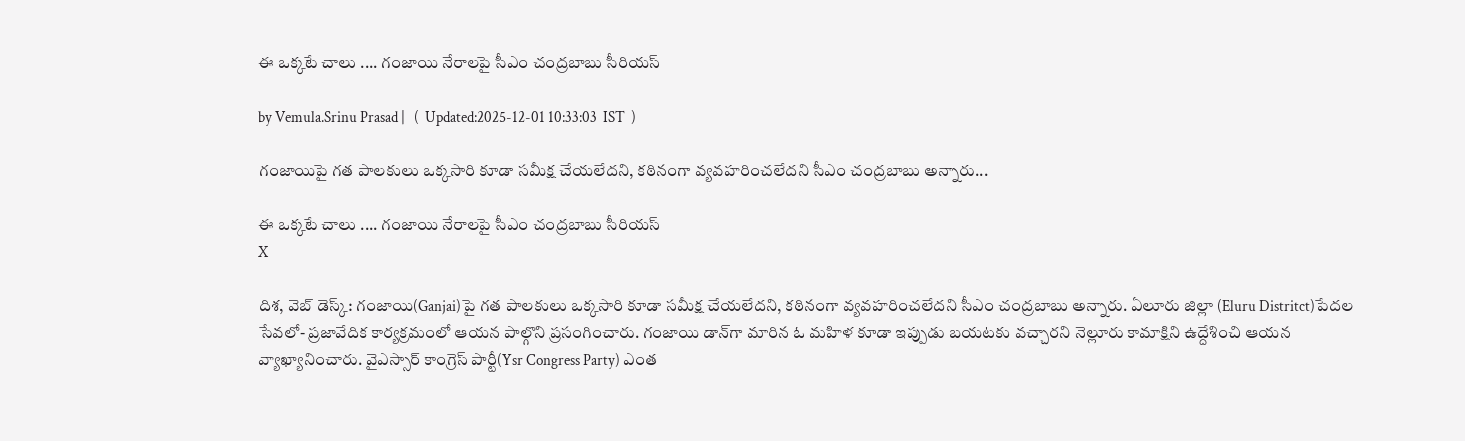ఈ ఒక్కటే చాలు .... గంజాయి నేరాలపై సీఎం చంద్రబాబు సీరియస్

by Vemula.Srinu Prasad |   (  Updated:2025-12-01 10:33:03  IST  )

గంజాయిపై గత పాలకులు ఒక్కసారి కూడా సమీక్ష చేయలేదని, కఠినంగా వ్యవహరించలేదని సీఎం చంద్రబాబు అన్నారు...

ఈ ఒక్కటే చాలు .... గంజాయి నేరాలపై సీఎం చంద్రబాబు సీరియస్
X

దిశ, వెబ్ డెస్క్: గంజాయి(Ganjai)పై గత పాలకులు ఒక్కసారి కూడా సమీక్ష చేయలేదని, కఠినంగా వ్యవహరించలేదని సీఎం చంద్రబాబు అన్నారు. ఏలూరు జిల్లా (Eluru Distritct)పేదల సేవలో- ప్రజావేదిక కార్యక్రమంలో ఆయన పాల్గొని ప్రసంగించారు. గంజాయి డాన్‌గా మారిన ఓ మహిళ కూడా ఇప్పుడు బయటకు వచ్చారని నెల్లూరు కామాక్షిని ఉద్దేశించి ఆయన వ్యాఖ్యానించారు. వైఎస్సార్ కాంగ్రెస్ పార్టీ(Ysr Congress Party) ఎంత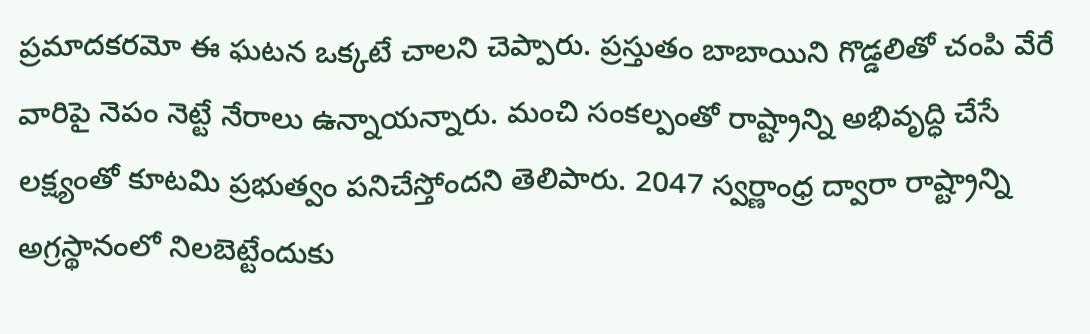ప్రమాదకరమో ఈ ఘటన ఒక్కటే చాలని చెప్పారు. ప్రస్తుతం బాబాయిని గొడ్డలితో చంపి వేరే వారిపై నెపం నెట్టే నేరాలు ఉన్నాయన్నారు. మంచి సంకల్పంతో రాష్ట్రాన్ని అభివృద్ధి చేసే లక్ష్యంతో కూటమి ప్రభుత్వం పనిచేస్తోందని తెలిపారు. 2047 స్వర్ణాంధ్ర ద్వారా రాష్ట్రాన్ని అగ్రస్థానంలో నిలబెట్టేందుకు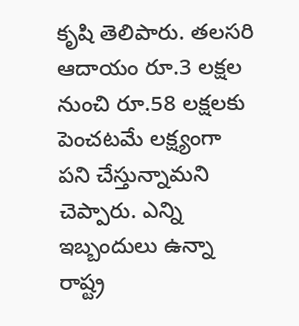కృషి తెలిపారు. తలసరి ఆదాయం రూ.3 లక్షల నుంచి రూ.58 లక్షలకు పెంచటమే లక్ష్యంగా పని చేస్తున్నామని చెప్పారు. ఎన్ని ఇబ్బందులు ఉన్నా రాష్ట్ర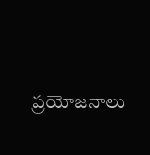ప్రయోజనాలు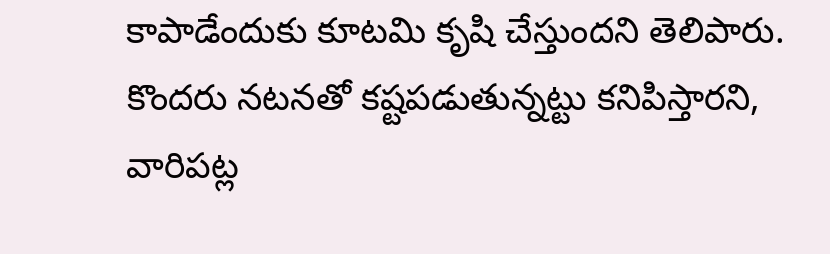కాపాడేందుకు కూటమి కృషి చేస్తుందని తెలిపారు. కొందరు నటనతో కష్టపడుతున్నట్టు కనిపిస్తారని, వారిపట్ల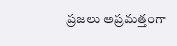ప్రజలు అప్రమత్తంగా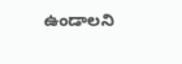ఉండాలని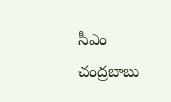సీఎం చంద్రబాబు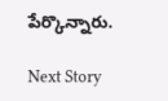పేర్కొన్నారు.

Next Story